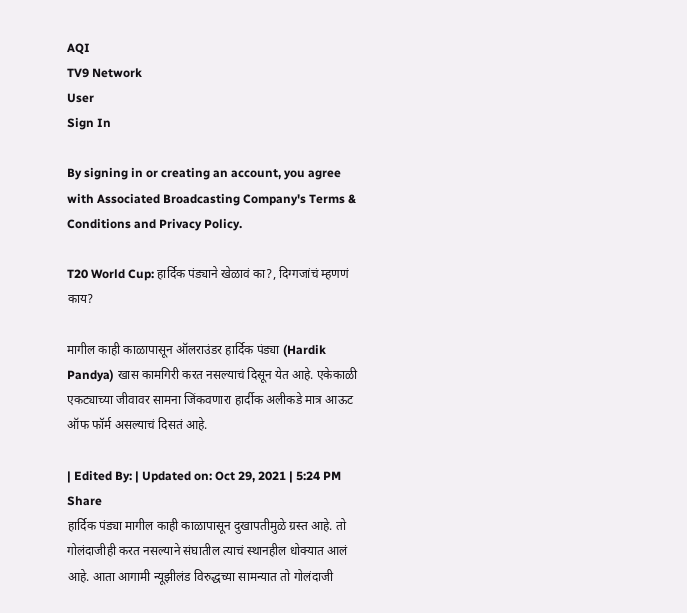AQI
TV9 Network
User
Sign In

By signing in or creating an account, you agree with Associated Broadcasting Company's Terms & Conditions and Privacy Policy.

T20 World Cup: हार्दिक पंड्याने खेळावं का?, दिग्गजांचं म्हणणं काय?

मागील काही काळापासून ऑलराउंडर हार्दिक पंड्या (Hardik Pandya) खास कामगिरी करत नसल्याचं दिसून येत आहे. एकेकाळी एकट्याच्या जीवावर सामना जिंकवणारा हार्दीक अलीकडे मात्र आऊट ऑफ फॉर्म असल्याचं दिसतं आहे.

| Edited By: | Updated on: Oct 29, 2021 | 5:24 PM
Share
हार्दिक पंड्या मागील काही काळापासून दुखापतीमुळे ग्रस्त आहे. तो गोलंदाजीही करत नसल्याने संघातील त्याचं स्थानहील धोक्यात आलं आहे. आता आगामी न्यूझीलंड विरुद्धच्या सामन्यात तो गोलंदाजी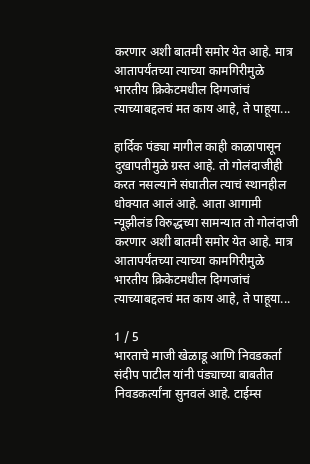करणार अशी बातमी समोर येत आहे. मात्र आतापर्यंतच्या त्याच्या कामगिरीमुळे भारतीय क्रिकेटमधील दिग्गजांचं त्याच्याबद्दलचं मत काय आहे, ते पाहूया...

हार्दिक पंड्या मागील काही काळापासून दुखापतीमुळे ग्रस्त आहे. तो गोलंदाजीही करत नसल्याने संघातील त्याचं स्थानहील धोक्यात आलं आहे. आता आगामी न्यूझीलंड विरुद्धच्या सामन्यात तो गोलंदाजी करणार अशी बातमी समोर येत आहे. मात्र आतापर्यंतच्या त्याच्या कामगिरीमुळे भारतीय क्रिकेटमधील दिग्गजांचं त्याच्याबद्दलचं मत काय आहे, ते पाहूया...

1 / 5
भारताचे माजी खेळाडू आणि निवडकर्ता संदीप पाटील यांनी पंड्याच्या बाबतीत निवडकर्त्यांना सुनवलं आहे. टाईम्स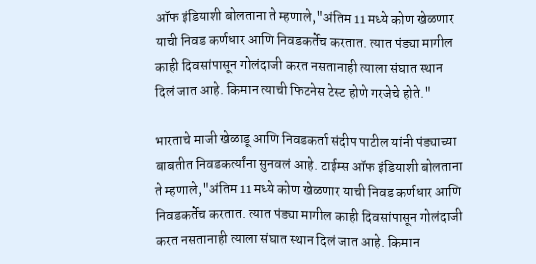ऑफ इंडियाशी बोलताना ते म्हणाले,"अंतिम 11 मध्ये कोण खेळणार याची निवड कर्णधार आणि निवडकर्तेच करतात. त्यात पंड्या मागील काही दिवसांपासून गोलंदाजी करत नसतानाही त्याला संघात स्थान दिलं जात आहे. किमान त्याची फिटनेस टेस्ट होणे गरजेचे होते."

भारताचे माजी खेळाडू आणि निवडकर्ता संदीप पाटील यांनी पंड्याच्या बाबतीत निवडकर्त्यांना सुनवलं आहे. टाईम्स ऑफ इंडियाशी बोलताना ते म्हणाले,"अंतिम 11 मध्ये कोण खेळणार याची निवड कर्णधार आणि निवडकर्तेच करतात. त्यात पंड्या मागील काही दिवसांपासून गोलंदाजी करत नसतानाही त्याला संघात स्थान दिलं जात आहे. किमान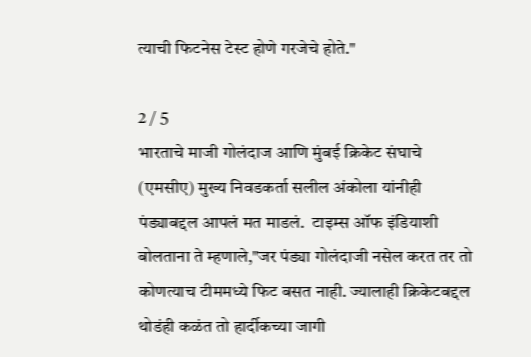त्याची फिटनेस टेस्ट होणे गरजेचे होते."

2 / 5
भारताचे माजी गोलंदाज आणि मुंबई क्रिकेट संघाचे  (एमसीए) मुख्य निवडकर्ता सलील अंकोला यांनीही पंड्याबद्दल आपलं मत माडलं.  टाइम्स ऑफ इंडियाशी बोलताना ते म्हणाले,"जर पंड्या गोलंदाजी नसेल करत तर तो कोणत्याच टीममध्ये फिट बसत नाही. ज्यालाही क्रिकेटबद्दल थोडंही कळंत तो हार्दीकच्या जागी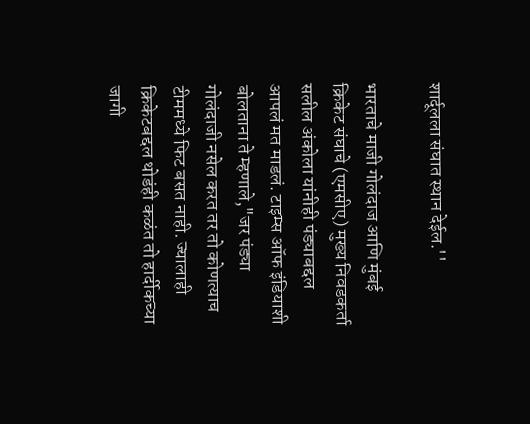शार्दूलला संघात स्थान देईल.''

भारताचे माजी गोलंदाज आणि मुंबई क्रिकेट संघाचे (एमसीए) मुख्य निवडकर्ता सलील अंकोला यांनीही पंड्याबद्दल आपलं मत माडलं. टाइम्स ऑफ इंडियाशी बोलताना ते म्हणाले,"जर पंड्या गोलंदाजी नसेल करत तर तो कोणत्याच टीममध्ये फिट बसत नाही. ज्यालाही क्रिकेटबद्दल थोडंही कळंत तो हार्दीकच्या जागी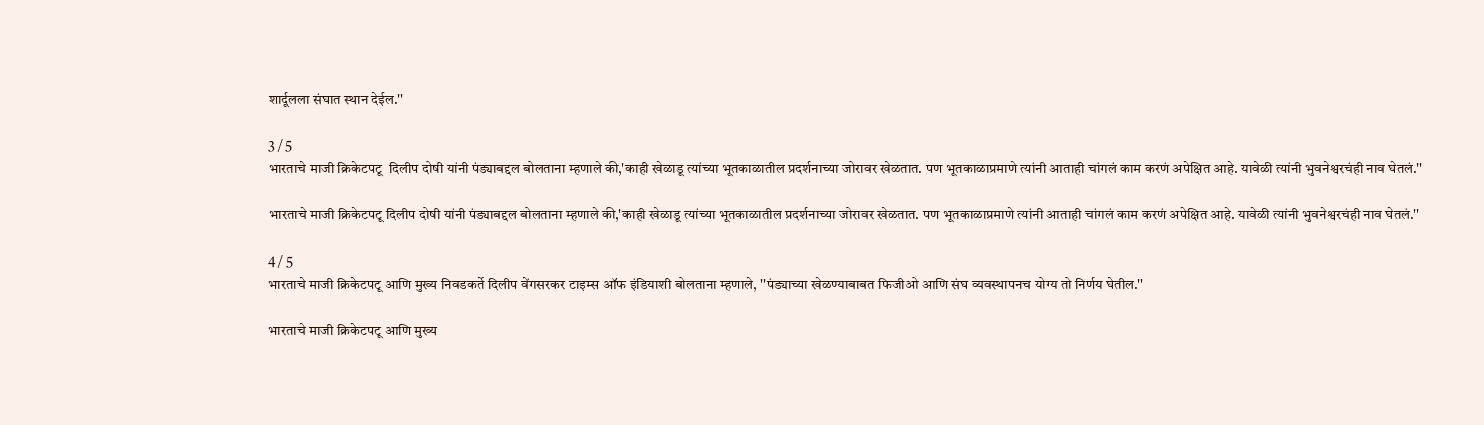शार्दूलला संघात स्थान देईल.''

3 / 5
भारताचे माजी क्रिकेटपटू  दिलीप दोषी यांनी पंड्याबद्दल बोलताना म्हणाले की,'काही खेळाडू त्यांच्या भूतकाळातील प्रदर्शनाच्या जोरावर खेळतात. पण भूतकाळाप्रमाणे त्यांनी आताही चांगलं काम करणं अपेक्षित आहे. यावेळी त्यांनी भुवनेश्वरचंही नाव घेतलं.''

भारताचे माजी क्रिकेटपटू दिलीप दोषी यांनी पंड्याबद्दल बोलताना म्हणाले की,'काही खेळाडू त्यांच्या भूतकाळातील प्रदर्शनाच्या जोरावर खेळतात. पण भूतकाळाप्रमाणे त्यांनी आताही चांगलं काम करणं अपेक्षित आहे. यावेळी त्यांनी भुवनेश्वरचंही नाव घेतलं.''

4 / 5
भारताचे माजी क्रिकेटपटू आणि मुख्य निवडकर्ते दिलीप वेंगसरकर टाइम्स ऑफ इंडियाशी बोलताना म्हणाले, ''पंड्याच्या खेळण्याबाबत फिजीओ आणि संघ व्यवस्थापनच योग्य तो निर्णय घेतील.''

भारताचे माजी क्रिकेटपटू आणि मुख्य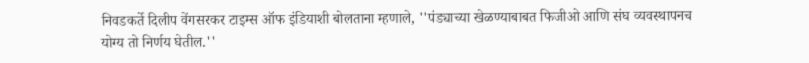निवडकर्ते दिलीप वेंगसरकर टाइम्स ऑफ इंडियाशी बोलताना म्हणाले, ''पंड्याच्या खेळण्याबाबत फिजीओ आणि संघ व्यवस्थापनच योग्य तो निर्णय घेतील.''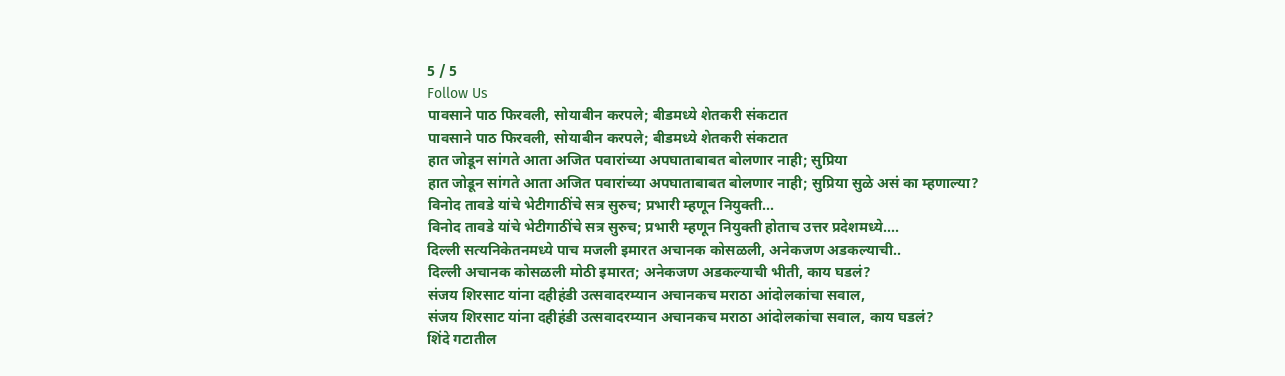5 / 5
Follow Us
पावसाने पाठ फिरवली, सोयाबीन करपले; बीडमध्ये शेतकरी संकटात
पावसाने पाठ फिरवली, सोयाबीन करपले; बीडमध्ये शेतकरी संकटात
हात जोडून सांगते आता अजित पवारांच्या अपघाताबाबत बोलणार नाही; सुप्रिया
हात जोडून सांगते आता अजित पवारांच्या अपघाताबाबत बोलणार नाही; सुप्रिया सुळे असं का म्हणाल्या?
विनोद तावडे यांचे भेटीगाठींचे सत्र सुरुच; प्रभारी म्हणून नियुक्ती...
विनोद तावडे यांचे भेटीगाठींचे सत्र सुरुच; प्रभारी म्हणून नियुक्ती होताच उत्तर प्रदेशमध्ये....
दिल्ली सत्यनिकेतनमध्ये पाच मजली इमारत अचानक कोसळली, अनेकजण अडकल्याची..
दिल्ली अचानक कोसळली मोठी इमारत; अनेकजण अडकल्याची भीती, काय घडलं?
संजय शिरसाट यांना दहीहंडी उत्सवादरम्यान अचानकच मराठा आंदोलकांचा सवाल,
संजय शिरसाट यांना दहीहंडी उत्सवादरम्यान अचानकच मराठा आंदोलकांचा सवाल, काय घडलं?
शिंदे गटातील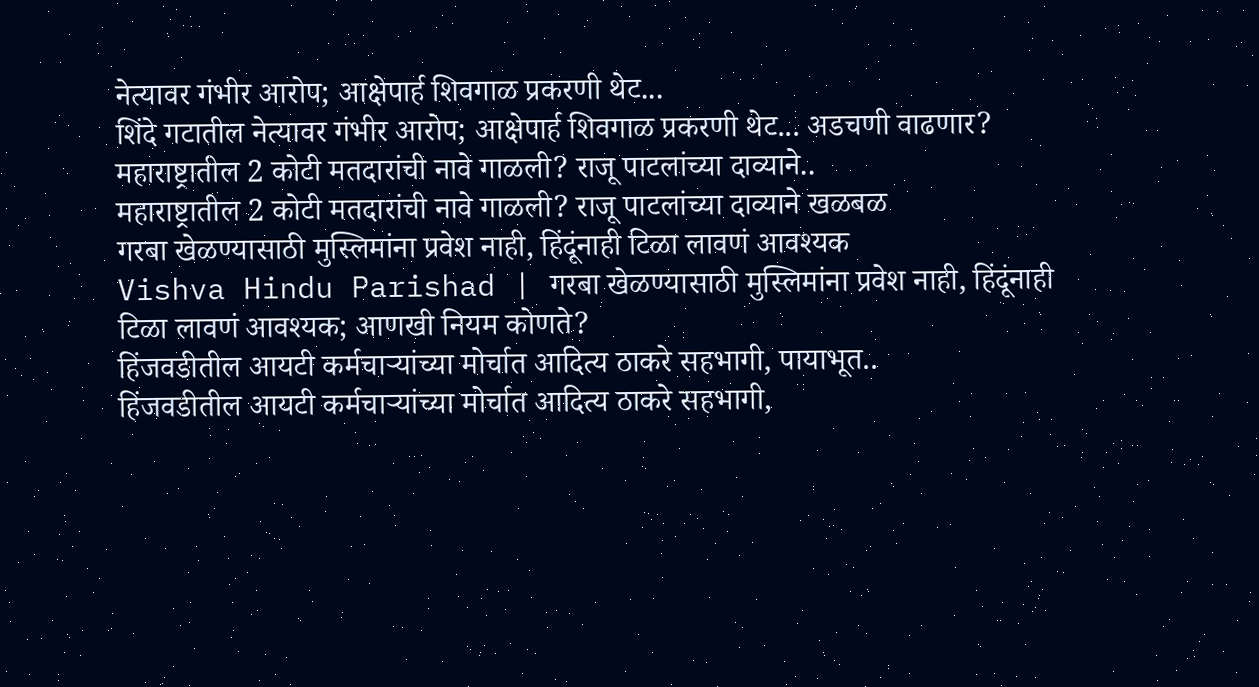नेत्यावर गंभीर आरोप; आक्षेपार्ह शिवगाळ प्रकरणी थेट...
शिंदे गटातील नेत्यावर गंभीर आरोप; आक्षेपार्ह शिवगाळ प्रकरणी थेट... अडचणी वाढणार?
महाराष्ट्रातील 2 कोटी मतदारांची नावे गाळली? राजू पाटलांच्या दाव्याने..
महाराष्ट्रातील 2 कोटी मतदारांची नावे गाळली? राजू पाटलांच्या दाव्याने खळबळ
गरबा खेळण्यासाठी मुस्लिमांना प्रवेश नाही, हिंदूंनाही टिळा लावणं आवश्यक
Vishva Hindu Parishad | गरबा खेळण्यासाठी मुस्लिमांना प्रवेश नाही, हिंदूंनाही टिळा लावणं आवश्यक; आणखी नियम कोणते?
हिंजवडीतील आयटी कर्मचाऱ्यांच्या मोर्चात आदित्य ठाकरे सहभागी, पायाभूत..
हिंजवडीतील आयटी कर्मचाऱ्यांच्या मोर्चात आदित्य ठाकरे सहभागी,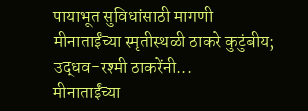पायाभूत सुविधांसाठी मागणी
मीनाताईंच्या स्मृतीस्थळी ठाकरे कुटुंबीय; उद्धव-रश्मी ठाकरेंनी...
मीनाताईंच्या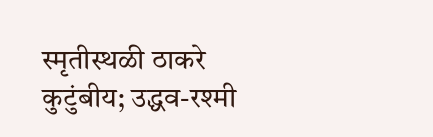स्मृतीस्थळी ठाकरे कुटुंबीय; उद्धव-रश्मी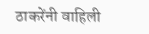ठाकरेंनी वाहिली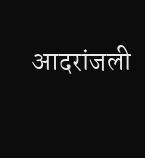आदरांजली